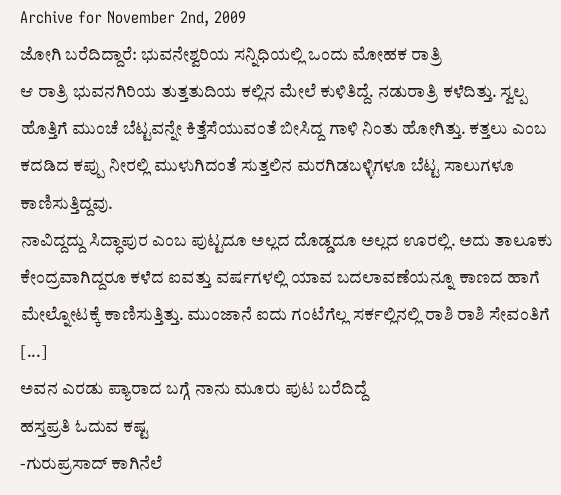Archive for November 2nd, 2009
ಜೋಗಿ ಬರೆದಿದ್ದಾರೆ: ಭುವನೇಶ್ವರಿಯ ಸನ್ನಿಧಿಯಲ್ಲಿ ಒಂದು ಮೋಹಕ ರಾತ್ರಿ
ಆ ರಾತ್ರಿ ಭುವನಗಿರಿಯ ತುತ್ತತುದಿಯ ಕಲ್ಲಿನ ಮೇಲೆ ಕುಳಿತಿದ್ದೆ. ನಡುರಾತ್ರಿ ಕಳೆದಿತ್ತು. ಸ್ವಲ್ಪ ಹೊತ್ತಿಗೆ ಮುಂಚೆ ಬೆಟ್ಟವನ್ನೇ ಕಿತ್ತೆಸೆಯುವಂತೆ ಬೀಸಿದ್ದ ಗಾಳಿ ನಿಂತು ಹೋಗಿತ್ತು. ಕತ್ತಲು ಎಂಬ ಕದಡಿದ ಕಪ್ಪು ನೀರಲ್ಲಿ ಮುಳುಗಿದಂತೆ ಸುತ್ತಲಿನ ಮರಗಿಡಬಳ್ಳಿಗಳೂ ಬೆಟ್ಟ ಸಾಲುಗಳೂ ಕಾಣಿಸುತ್ತಿದ್ದವು.
ನಾವಿದ್ದದ್ದು ಸಿದ್ಧಾಪುರ ಎಂಬ ಪುಟ್ಟದೂ ಅಲ್ಲದ ದೊಡ್ಡದೂ ಅಲ್ಲದ ಊರಲ್ಲಿ. ಅದು ತಾಲೂಕು ಕೇಂದ್ರವಾಗಿದ್ದರೂ ಕಳೆದ ಐವತ್ತು ವರ್ಷಗಳಲ್ಲಿ ಯಾವ ಬದಲಾವಣೆಯನ್ನೂ ಕಾಣದ ಹಾಗೆ ಮೇಲ್ನೋಟಕ್ಕೆ ಕಾಣಿಸುತ್ತಿತ್ತು. ಮುಂಜಾನೆ ಐದು ಗಂಟೆಗೆಲ್ಲ ಸರ್ಕಲ್ಲಿನಲ್ಲಿ ರಾಶಿ ರಾಶಿ ಸೇವಂತಿಗೆ [...]
ಅವನ ಎರಡು ಪ್ಯಾರಾದ ಬಗ್ಗೆ ನಾನು ಮೂರು ಪುಟ ಬರೆದಿದ್ದೆ
ಹಸ್ತಪ್ರತಿ ಓದುವ ಕಷ್ಟ
-ಗುರುಪ್ರಸಾದ್ ಕಾಗಿನೆಲೆ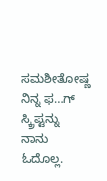ಸಮಶೀತೋಷ್ಣ
ನಿನ್ನ ಫ…ಗ್ ಸ್ಕ್ರಿಪ್ಟನ್ನು ನಾನು ಓದೊಲ್ಲ.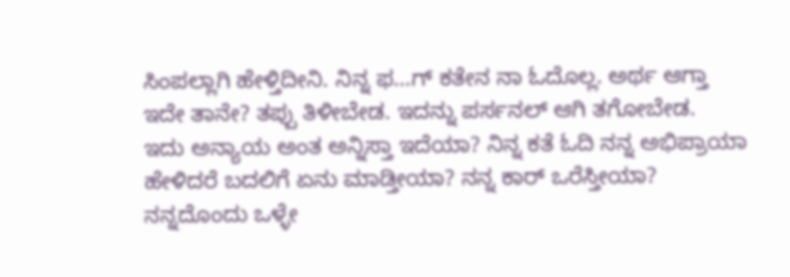ಸಿಂಪಲ್ಲಾಗಿ ಹೇಳ್ತಿದೀನಿ. ನಿನ್ನ ಫ…ಗ್ ಕತೇನ ನಾ ಓದೊಲ್ಲ. ಅರ್ಥ ಆಗ್ತಾ ಇದೇ ತಾನೇ? ತಪ್ಪು ತಿಳೀಬೇಡ. ಇದನ್ನು ಪರ್ಸನಲ್ ಆಗಿ ತಗೋಬೇಡ.
ಇದು ಅನ್ಯಾಯ ಅಂತ ಅನ್ನಿಸ್ತಾ ಇದೆಯಾ? ನಿನ್ನ ಕತೆ ಓದಿ ನನ್ನ ಅಭಿಪ್ರಾಯಾ ಹೇಳಿದರೆ ಬದಲಿಗೆ ಏನು ಮಾಡ್ತೀಯಾ? ನನ್ನ ಕಾರ್ ಒರೆಸ್ತೀಯಾ? ನನ್ನದೊಂದು ಒಳ್ಳೇ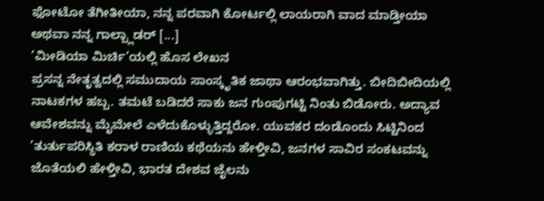ಫೋಟೋ ತೆಗೀತೀಯಾ, ನನ್ನ ಪರವಾಗಿ ಕೋರ್ಟಲ್ಲಿ ಲಾಯರಾಗಿ ವಾದ ಮಾಡ್ತೀಯಾ ಅಥವಾ ನನ್ನ ಗಾಲ್ಬ್ಲಾಡರ್ [...]
‘ಮೀಡಿಯಾ ಮಿರ್ಚಿ’ಯಲ್ಲಿ ಹೊಸ ಲೇಖನ
ಪ್ರಸನ್ನ ನೇತೃತ್ವದಲ್ಲಿ ಸಮುದಾಯ ಸಾಂಸ್ಕೃತಿಕ ಜಾಥಾ ಆರಂಭವಾಗಿತ್ತು. ಬೀದಿಬೀದಿಯಲ್ಲಿ ನಾಟಕಗಳ ಹಬ್ಬ. ತಮಟೆ ಬಡಿದರೆ ಸಾಕು ಜನ ಗುಂಪುಗಟ್ಟಿ ನಿಂತು ಬಿಡೋರು. ಅದ್ಯಾವ ಆವೇಶವನ್ನು ಮೈಮೇಲೆ ಎಳೆದುಕೊಳ್ಳುತ್ತಿದ್ದರೋ. ಯುವಕರ ದಂಡೊಂದು ಸಿಟ್ಟಿನಿಂದ ’ತುರ್ತುಪರಿಸ್ಥಿತಿ ಕರಾಳ ರಾಣಿಯ ಕಥೆಯನು ಹೇಳ್ತೀವಿ, ಜನಗಳ ಸಾವಿರ ಸಂಕಟವನ್ನು ಜೊತೆಯಲಿ ಹೇಳ್ತೀವಿ, ಭಾರತ ದೇಶವ ಜೈಲನು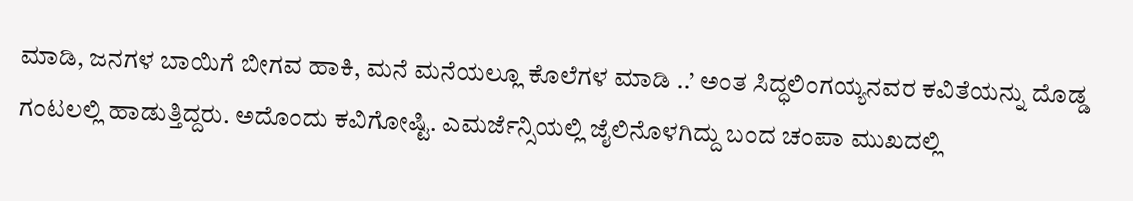ಮಾಡಿ, ಜನಗಳ ಬಾಯಿಗೆ ಬೀಗವ ಹಾಕಿ, ಮನೆ ಮನೆಯಲ್ಲೂ ಕೊಲೆಗಳ ಮಾಡಿ ..’ ಅಂತ ಸಿದ್ಧಲಿಂಗಯ್ಯನವರ ಕವಿತೆಯನ್ನು ದೊಡ್ಡ ಗಂಟಲಲ್ಲಿ ಹಾಡುತ್ತಿದ್ದರು. ಅದೊಂದು ಕವಿಗೋಷ್ಟಿ. ಎಮರ್ಜೆನ್ಸಿಯಲ್ಲಿ ಜೈಲಿನೊಳಗಿದ್ದು ಬಂದ ಚಂಪಾ ಮುಖದಲ್ಲಿ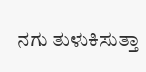ನಗು ತುಳುಕಿಸುತ್ತಾ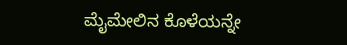ಮೈಮೇಲಿನ ಕೊಳೆಯನ್ನೇ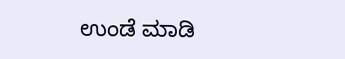ಉಂಡೆ ಮಾಡಿ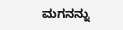ಮಗನನ್ನು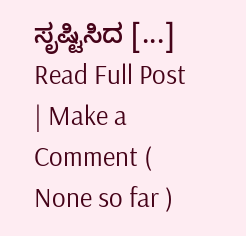ಸೃಷ್ಟಿಸಿದ [...]
Read Full Post | Make a Comment ( None so far )